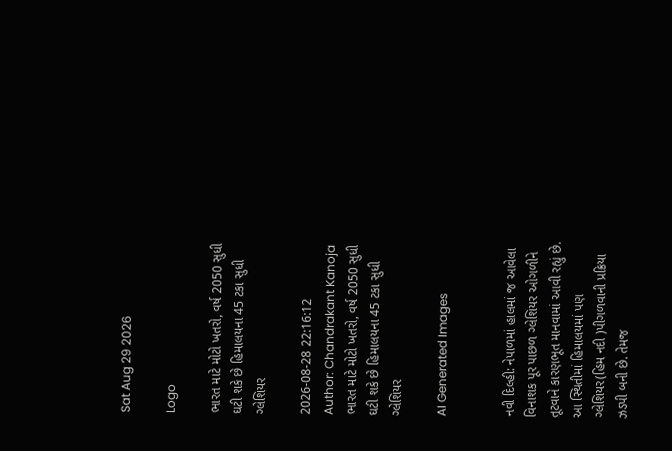Sat Aug 29 2026

Logo

ભારત માટે મોટો ખતરો, વર્ષ 2050 સુધી ઘટી શકે છે હિમાલયના 45 ટકા સુધી ગ્લેશિયર

2026-08-28 22:16:12
Author: Chandrakant Kanoja
ભારત માટે મોટો ખતરો, વર્ષ 2050 સુધી ઘટી શકે છે હિમાલયના 45 ટકા સુધી ગ્લેશિયર

AI Generated Images


નવી દિલ્હી: નેપાળમાં હાલમાં જ આવેલા વિનાશક પૂર પાછળ ગ્લેશિયર ઓગળીને તૂટવાને કારણભૂત માનવામાં આવી રહ્યું છે. આ સ્થિતીમાં હિમાલયમાં પણ ગ્લેશિયર(હિમ નદી )પીગળવાની પ્રક્રિયા ઝડપી બની છે. તેમજ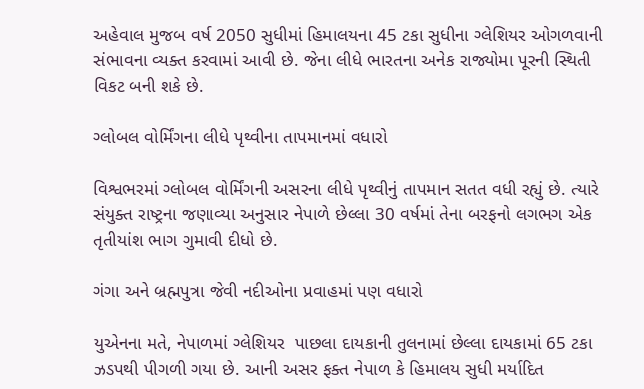અહેવાલ મુજબ વર્ષ 2050 સુધીમાં હિમાલયના 45 ટકા સુધીના ગ્લેશિયર ઓગળવાની સંભાવના વ્યક્ત કરવામાં આવી છે. જેના લીધે ભારતના અનેક રાજ્યોમા પૂરની સ્થિતી વિકટ બની શકે છે.

ગ્લોબલ વોર્મિંગના લીધે પૃથ્વીના તાપમાનમાં વધારો

વિશ્વભરમાં ગ્લોબલ વોર્મિંગની અસરના લીધે પૃથ્વીનું તાપમાન સતત વધી રહ્યું છે. ત્યારે  સંયુક્ત રાષ્ટ્રના જણાવ્યા અનુસાર નેપાળે છેલ્લા 30 વર્ષમાં તેના બરફનો લગભગ એક તૃતીયાંશ ભાગ ગુમાવી દીધો છે.

ગંગા અને બ્રહ્મપુત્રા જેવી નદીઓના પ્રવાહમાં પણ વધારો

યુએનના મતે, નેપાળમાં ગ્લેશિયર  પાછલા દાયકાની તુલનામાં છેલ્લા દાયકામાં 65 ટકા ઝડપથી પીગળી ગયા છે. આની અસર ફક્ત નેપાળ કે હિમાલય સુધી મર્યાદિત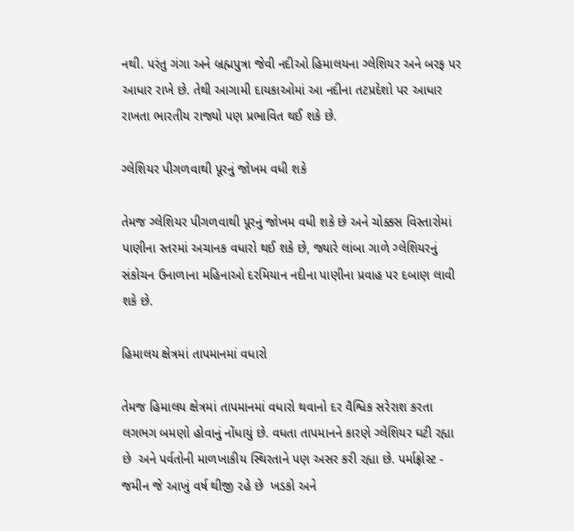નથી. પરંતુ ગંગા અને બ્રહ્મપુત્રા જેવી નદીઓ હિમાલયના ગ્લેશિયર અને બરફ પર આધાર રાખે છે. તેથી આગામી દાયકાઓમાં આ નદીના તટપ્રદેશો પર આધાર રાખતા ભારતીય રાજ્યો પણ પ્રભાવિત થઈ શકે છે.

ગ્લેશિયર પીગળવાથી પૂરનું જોખમ વધી શકે

તેમજ ગ્લેશિયર પીગળવાથી પૂરનું જોખમ વધી શકે છે અને ચોક્કસ વિસ્તારોમાં પાણીના સ્તરમાં અચાનક વધારો થઈ શકે છે, જ્યારે લાંબા ગાળે ગ્લેશિયરનું સંકોચન ઉનાળાના મહિનાઓ દરમિયાન નદીના પાણીના પ્રવાહ પર દબાણ લાવી શકે છે.

હિમાલય ક્ષેત્રમાં તાપમાનમાં વધારો

તેમજ હિમાલય ક્ષેત્રમાં તાપમાનમાં વધારો થવાનો દર વૈશ્વિક સરેરાશ કરતા લગભગ બમણો હોવાનું નોંધાયું છે. વધતા તાપમાનને કારણે ગ્લેશિયર ઘટી રહ્યા છે  અને પર્વતોની માળખાકીય સ્થિરતાને પણ અસર કરી રહ્યા છે. પર્માફ્રોસ્ટ - જમીન જે આખું વર્ષ થીજી રહે છે  ખડકો અને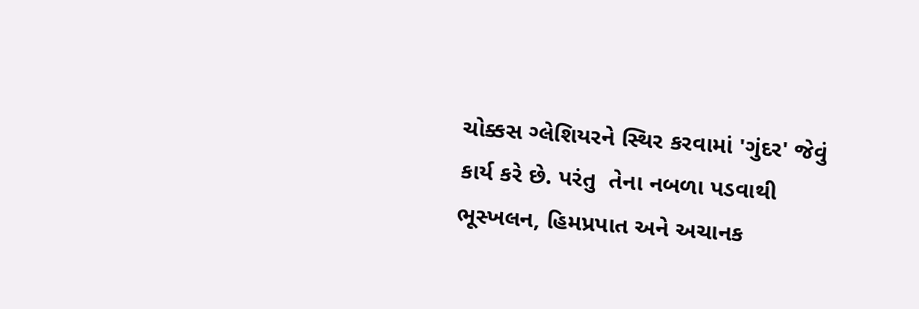ચોક્કસ ગ્લેશિયરને સ્થિર કરવામાં 'ગુંદર' જેવું કાર્ય કરે છે. પરંતુ  તેના નબળા પડવાથી ભૂસ્ખલન, હિમપ્રપાત અને અચાનક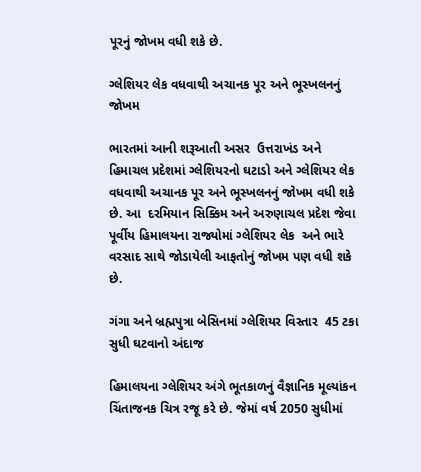પૂરનું જોખમ વધી શકે છે.

ગ્લેશિયર લેક વધવાથી અચાનક પૂર અને ભૂસ્ખલનનું જોખમ

ભારતમાં આની શરૂઆતી અસર  ઉત્તરાખંડ અને હિમાચલ પ્રદેશમાં ગ્લેશિયરનો ઘટાડો અને ગ્લેશિયર લેક વધવાથી અચાનક પૂર અને ભૂસ્ખલનનું જોખમ વધી શકે છે. આ  દરમિયાન સિક્કિમ અને અરુણાચલ પ્રદેશ જેવા પૂર્વીય હિમાલયના રાજ્યોમાં ગ્લેશિયર લેક  અને ભારે વરસાદ સાથે જોડાયેલી આફતોનું જોખમ પણ વધી શકે છે.

ગંગા અને બ્રહ્મપુત્રા બેસિનમાં ગ્લેશિયર વિસ્તાર  45 ટકા સુધી ઘટવાનો અંદાજ

હિમાલયના ગ્લેશિયર અંગે ભૂતકાળનું વૈજ્ઞાનિક મૂલ્યાંકન ચિંતાજનક ચિત્ર રજૂ કરે છે. જેમાં વર્ષ 2050 સુધીમાં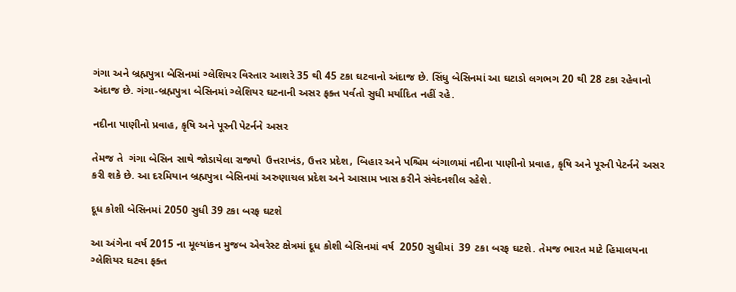ગંગા અને બ્રહ્મપુત્રા બેસિનમાં ગ્લેશિયર વિસ્તાર આશરે 35 થી 45 ટકા ઘટવાનો અંદાજ છે. સિંધુ બેસિનમાં આ ઘટાડો લગભગ 20 થી 28 ટકા રહેવાનો અંદાજ છે. ગંગા-બ્રહ્મપુત્રા બેસિનમાં ગ્લેશિયર ઘટનાની અસર ફક્ત પર્વતો સુધી મર્યાદિત નહીં રહે.

નદીના પાણીનો પ્રવાહ, કૃષિ અને પૂરની પેટર્નને અસર

તેમજ તે  ગંગા બેસિન સાથે જોડાયેલા રાજ્યો  ઉત્તરાખંડ, ઉત્તર પ્રદેશ, બિહાર અને પશ્ચિમ બંગાળમાં નદીના પાણીનો પ્રવાહ, કૃષિ અને પૂરની પેટર્નને અસર  કરી શકે છે. આ દરમિયાન બ્રહ્મપુત્રા બેસિનમાં અરુણાચલ પ્રદેશ અને આસામ ખાસ કરીને સંવેદનશીલ રહેશે.

દૂધ કોશી બેસિનમાં 2050 સુધી 39 ટકા બરફ ઘટશે

આ અંગેના વર્ષ 2015 ના મૂલ્યાંકન મુજબ એવરેસ્ટ ક્ષેત્રમાં દૂધ કોશી બેસિનમાં વર્ષ  2050 સુધીમાં  39 ટકા બરફ ઘટશે. તેમજ ભારત માટે હિમાલયના ગ્લેશિયર ઘટવા ફક્ત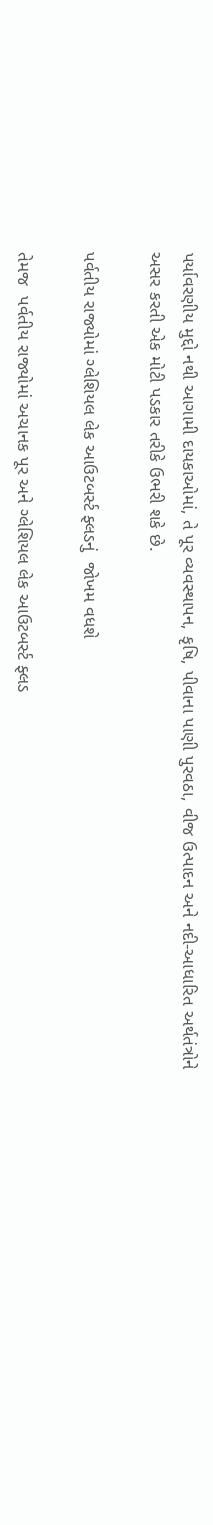પર્યાવરણીય મુદ્દો નથી આગામી દાયકાઓમાં, તે પૂર વ્યવસ્થાપન, કૃષિ, પીવાના પાણી પુરવઠા, વીજ ઉત્પાદન અને નદી-આધારિત અર્થતંત્રોને અસર કરતી એક મોટી પડકાર તરીકે ઉભરી શકે છે.

પર્વતીય રાજ્યોમાં ગ્લેશિયલ લેક આઉટબર્સ્ટ ફ્લડનું  જોખમ વધશે

તેમજ  પર્વતીય રાજ્યોમાં અચાનક પૂર અને ગ્લેશિયલ લેક આઉટબર્સ્ટ ફ્લડ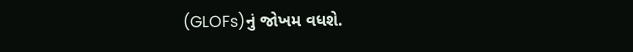(GLOFs)નું જોખમ વધશે.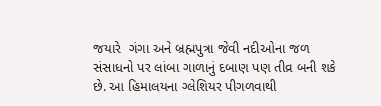જયારે  ગંગા અને બ્રહ્મપુત્રા જેવી નદીઓના જળ સંસાધનો પર લાંબા ગાળાનું દબાણ પણ તીવ્ર બની શકે છે. આ હિમાલયના ગ્લેશિયર પીગળવાથી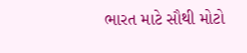ભારત માટે સૌથી મોટો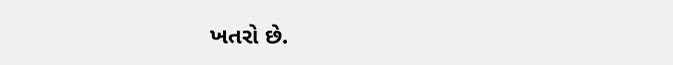ખતરો છે.